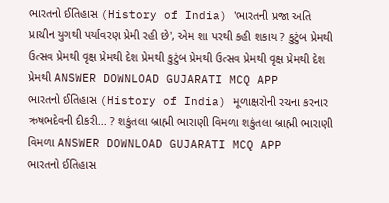ભારતનો ઈતિહાસ (History of India) 'ભારતની પ્રજા અતિ પ્રાચીન યુગથી પર્યાવરણ પ્રેમી રહી છે', એમ શા પરથી કહી શકાય ? કુટુંબ પ્રેમથી ઉત્સવ પ્રેમથી વૃક્ષ પ્રેમથી દેશ પ્રેમથી કુટુંબ પ્રેમથી ઉત્સવ પ્રેમથી વૃક્ષ પ્રેમથી દેશ પ્રેમથી ANSWER DOWNLOAD GUJARATI MCQ APP
ભારતનો ઈતિહાસ (History of India) મૂળાક્ષરોની રચના કરનાર ઋષભદેવની દીકરી... ? શકુંતલા બ્રાહ્મી ભારાણી વિમળા શકુંતલા બ્રાહ્મી ભારાણી વિમળા ANSWER DOWNLOAD GUJARATI MCQ APP
ભારતનો ઈતિહાસ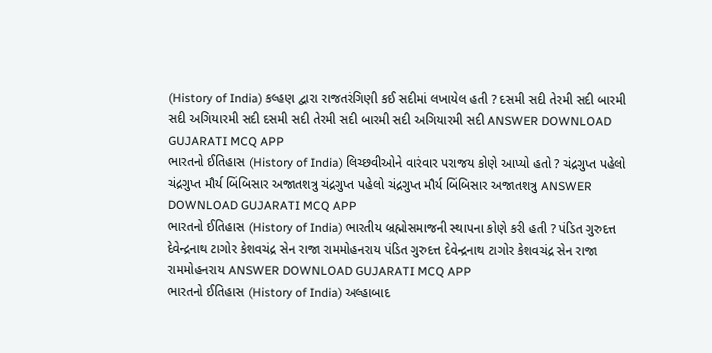(History of India) કલ્હણ દ્વારા રાજતરંગિણી કઈ સદીમાં લખાયેલ હતી ? દસમી સદી તેરમી સદી બારમી સદી અગિયારમી સદી દસમી સદી તેરમી સદી બારમી સદી અગિયારમી સદી ANSWER DOWNLOAD GUJARATI MCQ APP
ભારતનો ઈતિહાસ (History of India) લિચ્છવીઓને વારંવાર પરાજય કોણે આપ્યો હતો ? ચંદ્રગુપ્ત પહેલો ચંદ્રગુપ્ત મૌર્ય બિંબિસાર અજાતશત્રુ ચંદ્રગુપ્ત પહેલો ચંદ્રગુપ્ત મૌર્ય બિંબિસાર અજાતશત્રુ ANSWER DOWNLOAD GUJARATI MCQ APP
ભારતનો ઈતિહાસ (History of India) ભારતીય બ્રહ્મોસમાજની સ્થાપના કોણે કરી હતી ? પંડિત ગુરુદત્ત દેવેન્દ્રનાથ ટાગોર કેશવચંદ્ર સેન રાજા રામમોહનરાય પંડિત ગુરુદત્ત દેવેન્દ્રનાથ ટાગોર કેશવચંદ્ર સેન રાજા રામમોહનરાય ANSWER DOWNLOAD GUJARATI MCQ APP
ભારતનો ઈતિહાસ (History of India) અલ્હાબાદ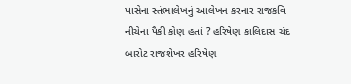પાસેના સ્તંભાલેખનું આલેખન કરનાર રાજકવિ નીચેના પૈકી કોણ હતાં ? હરિષેણ કાલિદાસ ચંદ બારોટ રાજશેખર હરિષેણ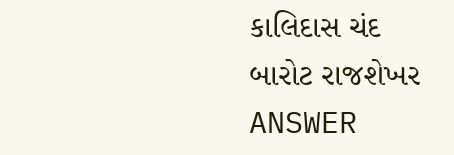કાલિદાસ ચંદ બારોટ રાજશેખર ANSWER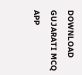DOWNLOAD GUJARATI MCQ APP